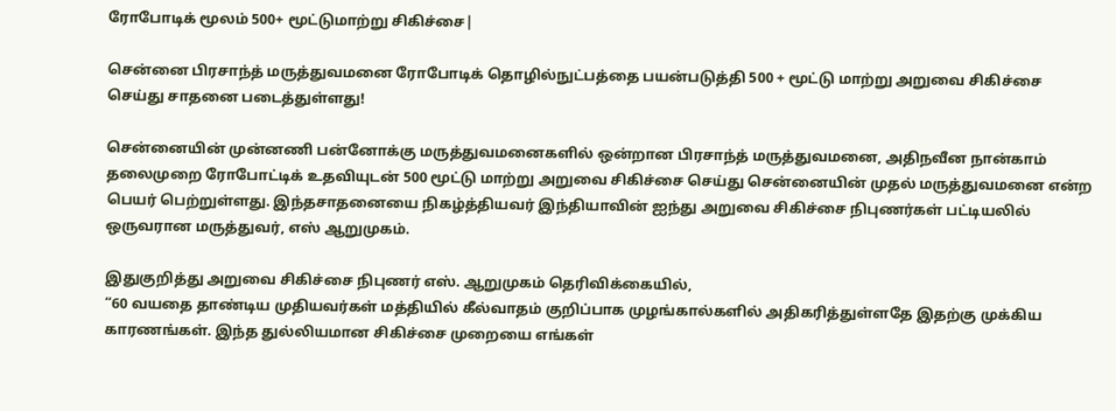ரோபோடிக் மூலம் 500+ மூட்டுமாற்று சிகிச்சை|

சென்னை பிரசாந்த் மருத்துவமனை ரோபோடிக் தொழில்நுட்பத்தை பயன்படுத்தி 500 + மூட்டு மாற்று அறுவை சிகிச்சை செய்து சாதனை படைத்துள்ளது!

சென்னையின் முன்னணி பன்னோக்கு மருத்துவமனைகளில் ஒன்றான பிரசாந்த் மருத்துவமனை, அதிநவீன நான்காம் தலைமுறை ரோபோட்டிக் உதவியுடன் 500 மூட்டு மாற்று அறுவை சிகிச்சை செய்து சென்னையின் முதல் மருத்துவமனை என்ற பெயர் பெற்றுள்ளது. இந்தசாதனையை நிகழ்த்தியவர் இந்தியாவின் ஐந்து அறுவை சிகிச்சை நிபுணர்கள் பட்டியலில் ஒருவரான மருத்துவர், எஸ் ஆறுமுகம்.

இதுகுறித்து அறுவை சிகிச்சை நிபுணர் எஸ். ஆறுமுகம் தெரிவிக்கையில்,
“60 வயதை தாண்டிய முதியவர்கள் மத்தியில் கீல்வாதம் குறிப்பாக முழங்கால்களில் அதிகரித்துள்ளதே இதற்கு முக்கிய காரணங்கள். இந்த துல்லியமான சிகிச்சை முறையை எங்கள்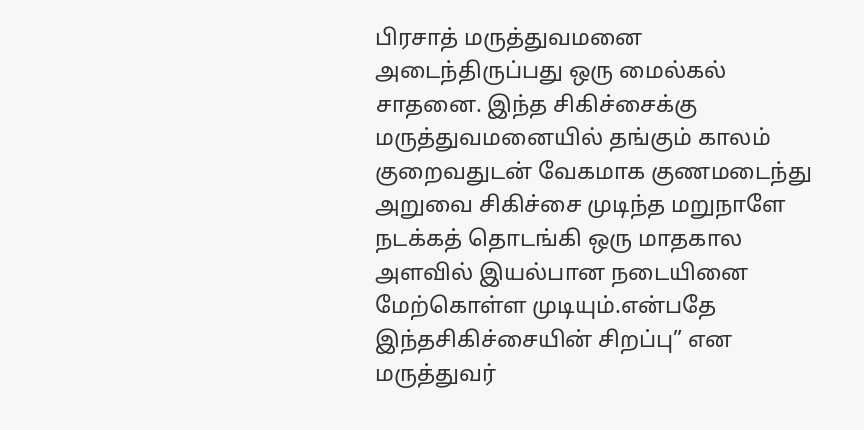பிரசாத் மருத்துவமனை அடைந்திருப்பது ஒரு மைல்கல் சாதனை. இந்த சிகிச்சைக்கு மருத்துவமனையில் தங்கும் காலம் குறைவதுடன் வேகமாக குணமடைந்து அறுவை சிகிச்சை முடிந்த மறுநாளே நடக்கத் தொடங்கி ஒரு மாதகால அளவில் இயல்பான நடையினை மேற்கொள்ள முடியும்.என்பதே இந்தசிகிச்சையின் சிறப்பு” என மருத்துவர்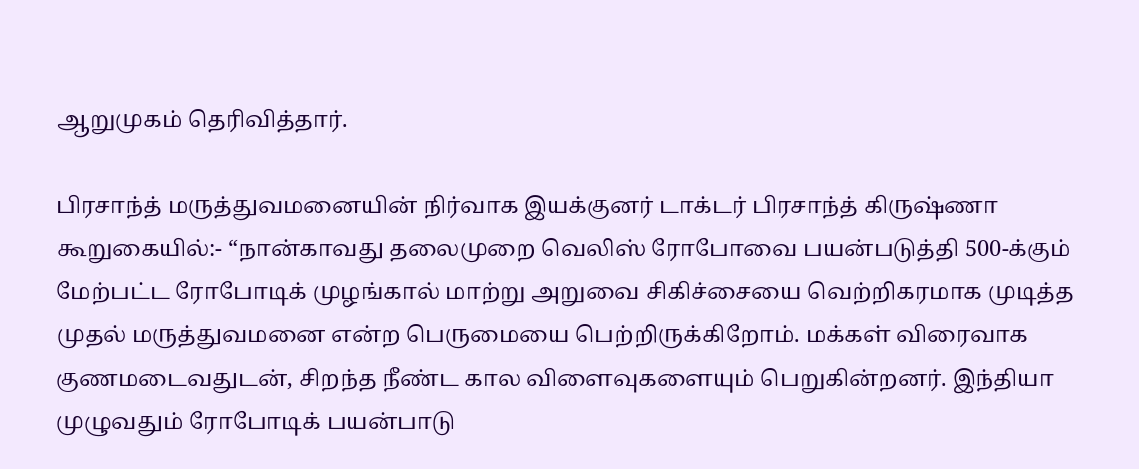ஆறுமுகம் தெரிவித்தார்.

பிரசாந்த் மருத்துவமனையின் நிர்வாக இயக்குனர் டாக்டர் பிரசாந்த் கிருஷ்ணா கூறுகையில்:- “நான்காவது தலைமுறை வெலிஸ் ரோபோவை பயன்படுத்தி 500-க்கும் மேற்பட்ட ரோபோடிக் முழங்கால் மாற்று அறுவை சிகிச்சையை வெற்றிகரமாக முடித்த முதல் மருத்துவமனை என்ற பெருமையை பெற்றிருக்கிறோம். மக்கள் விரைவாக குணமடைவதுடன், சிறந்த நீண்ட கால விளைவுகளையும் பெறுகின்றனர். இந்தியா முழுவதும் ரோபோடிக் பயன்பாடு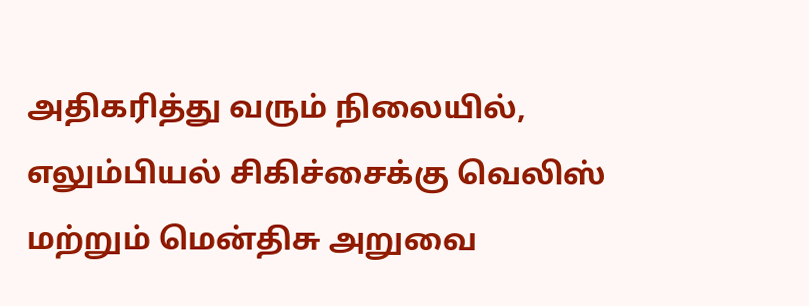அதிகரித்து வரும் நிலையில், எலும்பியல் சிகிச்சைக்கு வெலிஸ் மற்றும் மென்திசு அறுவை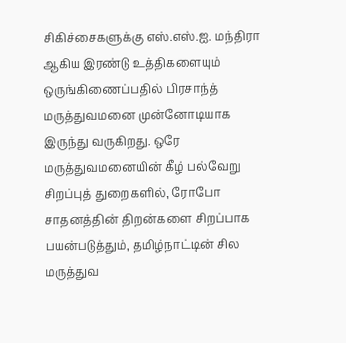சிகிச்சைகளுக்கு எஸ்.எஸ்.ஐ. மந்திரா ஆகிய இரண்டு உத்திகளையும் ஒருங்கிணைப்பதில் பிரசாந்த் மருத்துவமனை முன்னோடியாக இருந்து வருகிறது. ஒரே மருத்துவமனையின் கீழ் பல்வேறு சிறப்புத் துறைகளில், ரோபோ சாதனத்தின் திறன்களை சிறப்பாக பயன்படுத்தும், தமிழ்நாட்டின் சில மருத்துவ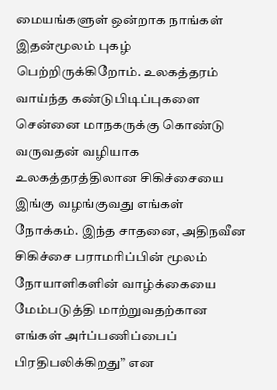மையங்களுள் ஒன்றாக நாங்கள் இதன்மூலம் புகழ் பெற்றிருக்கிறோம். உலகத்தரம் வாய்ந்த கண்டுபிடிப்புகளை சென்னை மாநகருக்கு கொண்டு வருவதன் வழியாக உலகத்தரத்திலான சிகிச்சையை இங்கு வழங்குவது எங்கள் நோக்கம். இந்த சாதனை, அதிநவீன சிகிச்சை பராமரிப்பின் மூலம் நோயாளிகளின் வாழ்க்கையை மேம்படுத்தி மாற்றுவதற்கான எங்கள் அர்ப்பணிப்பைப் பிரதிபலிக்கிறது” என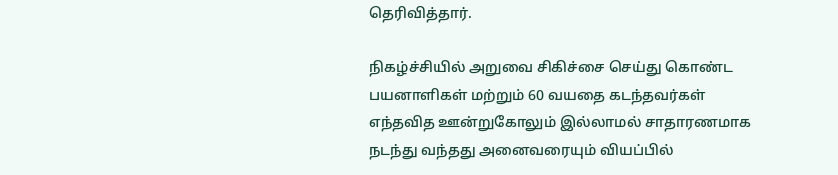தெரிவித்தார்.

நிகழ்ச்சியில் அறுவை சிகிச்சை செய்து கொண்ட பயனாளிகள் மற்றும் 60 வயதை கடந்தவர்கள் எந்தவித ஊன்றுகோலும் இல்லாமல் சாதாரணமாக நடந்து வந்தது அனைவரையும் வியப்பில்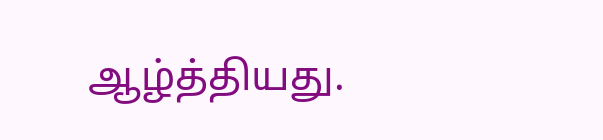ஆழ்த்தியது.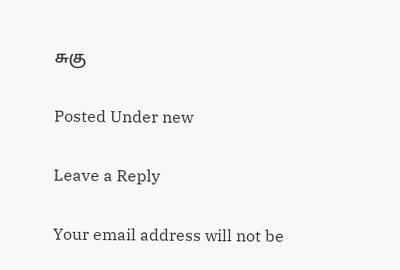சுகு

Posted Under new

Leave a Reply

Your email address will not be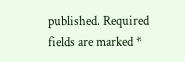published. Required fields are marked *